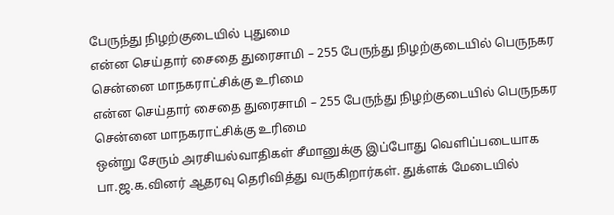பேருந்து நிழற்குடையில் புதுமை
என்ன செய்தார் சைதை துரைசாமி – 255 பேருந்து நிழற்குடையில் பெருநகர சென்னை மாநகராட்சிக்கு உரிமை
என்ன செய்தார் சைதை துரைசாமி – 255 பேருந்து நிழற்குடையில் பெருநகர சென்னை மாநகராட்சிக்கு உரிமை
ஒன்று சேரும் அரசியல்வாதிகள் சீமானுக்கு இப்போது வெளிப்படையாக பா.ஜ.க.வினர் ஆதரவு தெரிவித்து வருகிறார்கள். துக்ளக் மேடையில்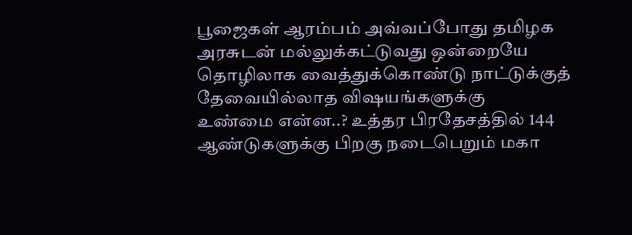பூஜைகள் ஆரம்பம் அவ்வப்போது தமிழக அரசுடன் மல்லுக்கட்டுவது ஒன்றையே தொழிலாக வைத்துக்கொண்டு நாட்டுக்குத் தேவையில்லாத விஷயங்களுக்கு
உண்மை என்ன..? உத்தர பிரதேசத்தில் 144 ஆண்டுகளுக்கு பிறகு நடைபெறும் மகா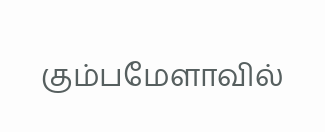கும்பமேளாவில்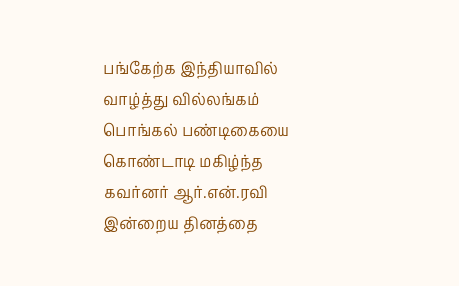பங்கேற்க இந்தியாவில்
வாழ்த்து வில்லங்கம் பொங்கல் பண்டிகையை கொண்டாடி மகிழ்ந்த கவர்னர் ஆர்.என்.ரவி இன்றைய தினத்தை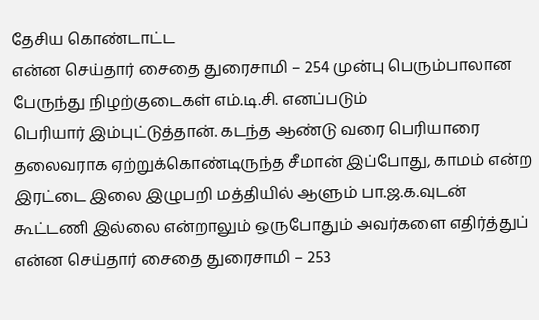தேசிய கொண்டாட்ட
என்ன செய்தார் சைதை துரைசாமி – 254 முன்பு பெரும்பாலான பேருந்து நிழற்குடைகள் எம்.டி.சி. எனப்படும்
பெரியார் இம்புட்டுத்தான். கடந்த ஆண்டு வரை பெரியாரை தலைவராக ஏற்றுக்கொண்டிருந்த சீமான் இப்போது, காமம் என்ற
இரட்டை இலை இழுபறி மத்தியில் ஆளும் பா.ஜ.க.வுடன் கூட்டணி இல்லை என்றாலும் ஒருபோதும் அவர்களை எதிர்த்துப்
என்ன செய்தார் சைதை துரைசாமி – 253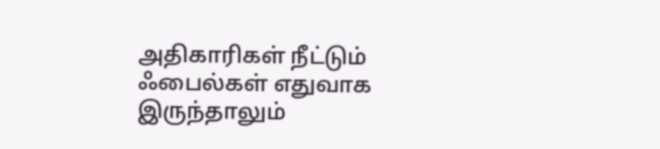அதிகாரிகள் நீட்டும் ஃபைல்கள் எதுவாக இருந்தாலும்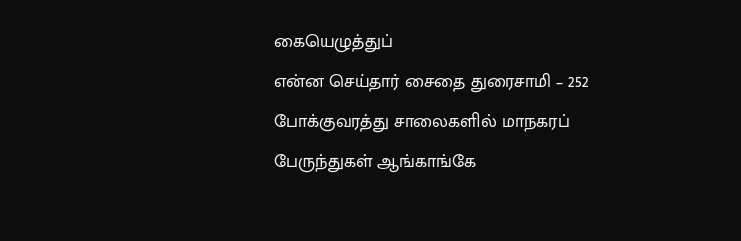கையெழுத்துப்
என்ன செய்தார் சைதை துரைசாமி – 252 போக்குவரத்து சாலைகளில் மாநகரப் பேருந்துகள் ஆங்காங்கே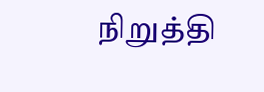நிறுத்தி